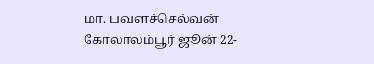மா. பவளச்செல்வன்
கோலாலம்பூர் ஜூன் 22-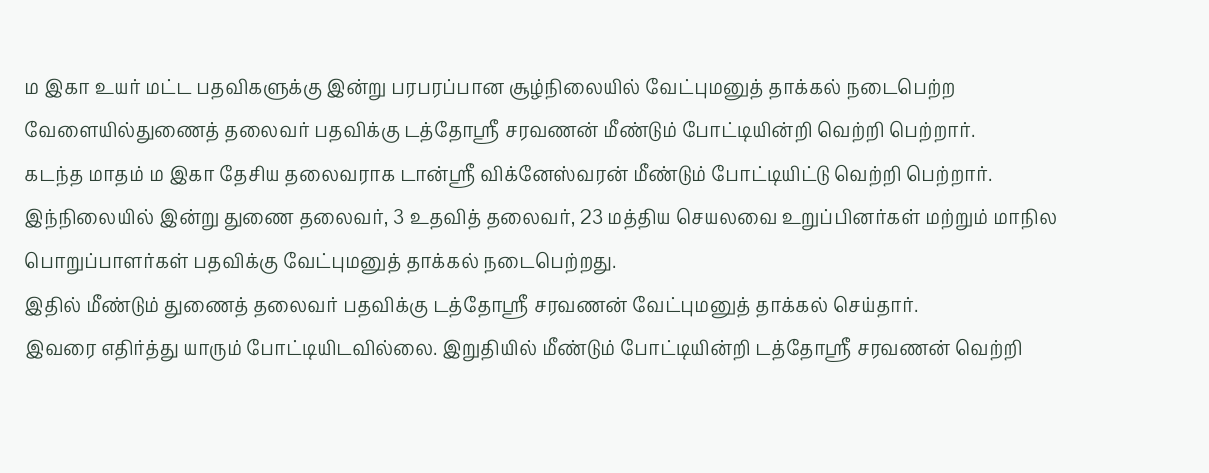ம இகா உயர் மட்ட பதவிகளுக்கு இன்று பரபரப்பான சூழ்நிலையில் வேட்புமனுத் தாக்கல் நடைபெற்ற வேளையில்துணைத் தலைவர் பதவிக்கு டத்தோஸ்ரீ சரவணன் மீண்டும் போட்டியின்றி வெற்றி பெற்றார்.
கடந்த மாதம் ம இகா தேசிய தலைவராக டான்ஸ்ரீ விக்னேஸ்வரன் மீண்டும் போட்டியிட்டு வெற்றி பெற்றார்.
இந்நிலையில் இன்று துணை தலைவர், 3 உதவித் தலைவர், 23 மத்திய செயலவை உறுப்பினர்கள் மற்றும் மாநில பொறுப்பாளர்கள் பதவிக்கு வேட்புமனுத் தாக்கல் நடைபெற்றது.
இதில் மீண்டும் துணைத் தலைவர் பதவிக்கு டத்தோஸ்ரீ சரவணன் வேட்புமனுத் தாக்கல் செய்தார்.
இவரை எதிர்த்து யாரும் போட்டியிடவில்லை. இறுதியில் மீண்டும் போட்டியின்றி டத்தோஸ்ரீ சரவணன் வெற்றி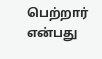பெற்றார் என்பது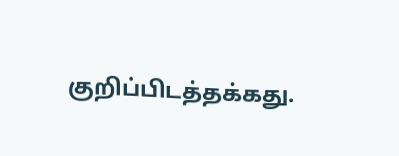குறிப்பிடத்தக்கது.